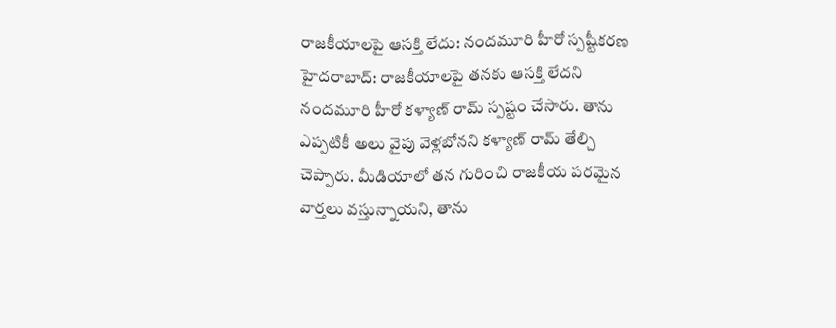రాజకీయాలపై ఆసక్తి లేదు: నందమూరి హీరో స్పష్టీకరణ
హైదరాబాద్: రాజకీయాలపై తనకు ఆసక్తి లేదని నందమూరి హీరో కళ్యాణ్ రామ్ స్పష్టం చేసారు. తాను ఎప్పటికీ అలు వైపు వెళ్లబోనని కళ్యాణ్ రామ్ తేల్చి చెప్పారు. మీడియాలో తన గురించి రాజకీయ పరమైన వార్తలు వస్తున్నాయని, తాను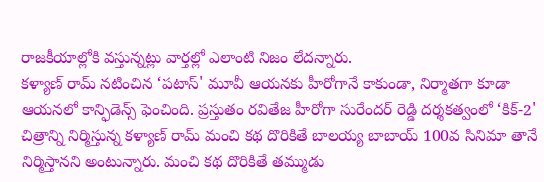రాజకీయాల్లోకి వస్తున్నట్లు వార్తల్లో ఎలాంటి నిజం లేదన్నారు.
కళ్యాణ్ రామ్ నటించిన ‘పటాస్' మూవీ ఆయనకు హీరోగానే కాకుండా, నిర్మాతగా కూడా ఆయనలో కాన్ఫిడెన్స్ ఫెంచింది. ప్రస్తుతం రవితేజ హీరోగా సురేందర్ రెడ్డి దర్శకత్వంలో ‘కిక్-2' చిత్రాన్ని నిర్మిస్తున్న కళ్యాణ్ రామ్ మంచి కథ దొరికితే బాలయ్య బాబాయ్ 100వ సినిమా తానే నిర్మిస్తానని అంటున్నారు. మంచి కథ దొరికితే తమ్ముడు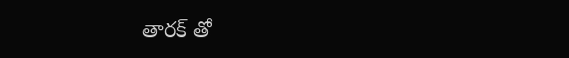తారక్ తో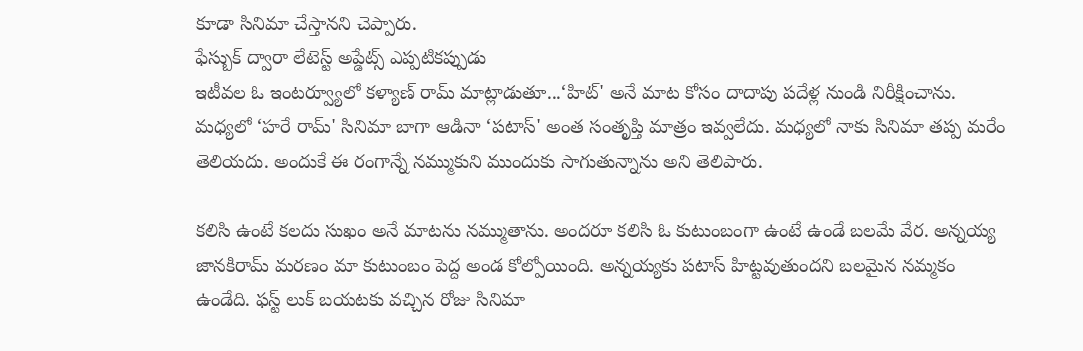కూడా సినిమా చేస్తానని చెప్పారు.
ఫేస్బుక్ ద్వారా లేటెస్ట్ అప్డేట్స్ ఎప్పటికప్పుడు
ఇటీవల ఓ ఇంటర్వ్యూలో కళ్యాణ్ రామ్ మాట్లాడుతూ...‘హిట్' అనే మాట కోసం దాదాపు పదేళ్ల నుండి నిరీక్షించాను. మధ్యలో ‘హరే రామ్' సినిమా బాగా ఆడినా ‘పటాస్' అంత సంతృప్తి మాత్రం ఇవ్వలేదు. మధ్యలో నాకు సినిమా తప్ప మరేం తెలియదు. అందుకే ఈ రంగాన్నే నమ్ముకుని ముందుకు సాగుతున్నాను అని తెలిపారు.

కలిసి ఉంటే కలదు సుఖం అనే మాటను నమ్ముతాను. అందరూ కలిసి ఓ కుటుంబంగా ఉంటే ఉండే బలమే వేర. అన్నయ్య జానకిరామ్ మరణం మా కుటుంబం పెద్ద అండ కోల్పోయింది. అన్నయ్యకు పటాస్ హిట్టవుతుందని బలమైన నమ్మకం ఉండేది. ఫస్ట్ లుక్ బయటకు వచ్చిన రోజు సినిమా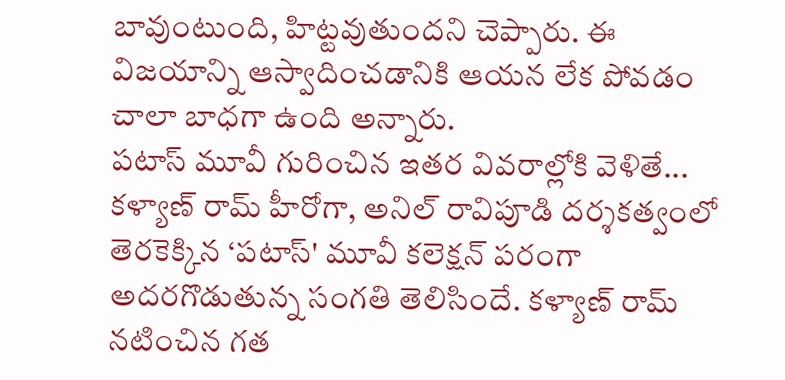బావుంటుంది, హిట్టవుతుందని చెప్పారు. ఈ విజయాన్ని ఆస్వాదించడానికి ఆయన లేక పోవడం చాలా బాధగా ఉంది అన్నారు.
పటాస్ మూవీ గురించిన ఇతర వివరాల్లోకి వెళితే...
కళ్యాణ్ రామ్ హీరోగా, అనిల్ రావిపూడి దర్శకత్వంలో తెరకెక్కిన ‘పటాస్' మూవీ కలెక్షన్ పరంగా అదరగొడుతున్న సంగతి తెలిసిందే. కళ్యాణ్ రామ్ నటించిన గత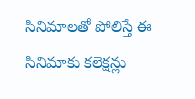సినిమాలతో పోలిస్తే ఈ సినిమాకు కలెక్షన్లు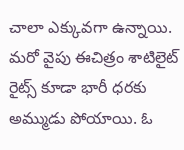చాలా ఎక్కువగా ఉన్నాయి. మరో వైపు ఈచిత్రం శాటిలైట్ రైట్స్ కూడా భారీ ధరకు అమ్ముడు పోయాయి. ఓ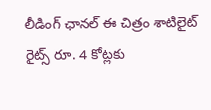లీడింగ్ ఛానల్ ఈ చిత్రం శాటిలైట్ రైట్స్ రూ. 4 కోట్లకు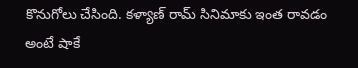కొనుగోలు చేసింది. కళ్యాణ్ రామ్ సినిమాకు ఇంత రావడం అంటే షాకే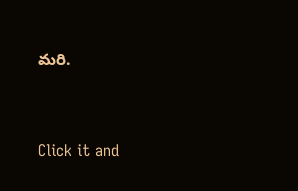మరి.


Click it and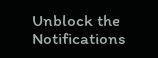Unblock the Notifications